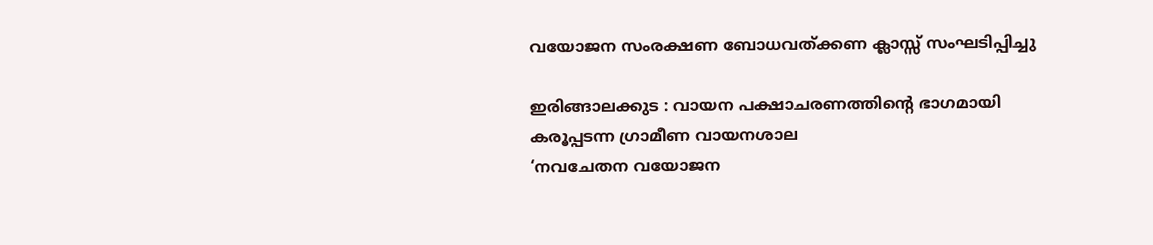വയോജന സംരക്ഷണ ബോധവത്ക്കണ ക്ലാസ്സ് സംഘടിപ്പിച്ചു

ഇരിങ്ങാലക്കുട : വായന പക്ഷാചരണത്തിന്റെ ഭാഗമായി
കരൂപ്പടന്ന ഗ്രാമീണ വായനശാല
‘നവചേതന വയോജന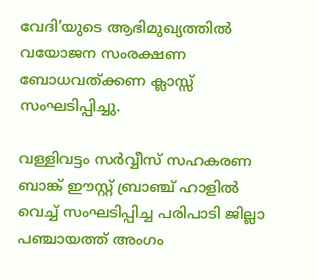വേദി’യുടെ ആഭിമുഖ്യത്തിൽ വയോജന സംരക്ഷണ ബോധവത്ക്കണ ക്ലാസ്സ് സംഘടിപ്പിച്ചു.

വള്ളിവട്ടം സർവ്വീസ് സഹകരണ ബാങ്ക് ഈസ്റ്റ് ബ്രാഞ്ച് ഹാളിൽ വെച്ച് സംഘടിപ്പിച്ച പരിപാടി ജില്ലാ പഞ്ചായത്ത് അംഗം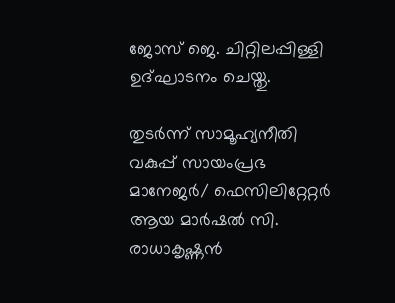ജോസ് ജെ. ചിറ്റിലപ്പിള്ളി ഉദ്ഘാടനം ചെയ്തു.

തുടർന്ന് സാമൂഹ്യനീതി വകുപ്പ് സായംപ്രഭ മാനേജർ/ ഫെസിലിറ്റേറ്റർ ആയ മാർഷൽ സി. രാധാകൃഷ്ണൻ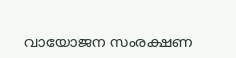വായോജന സംരക്ഷണ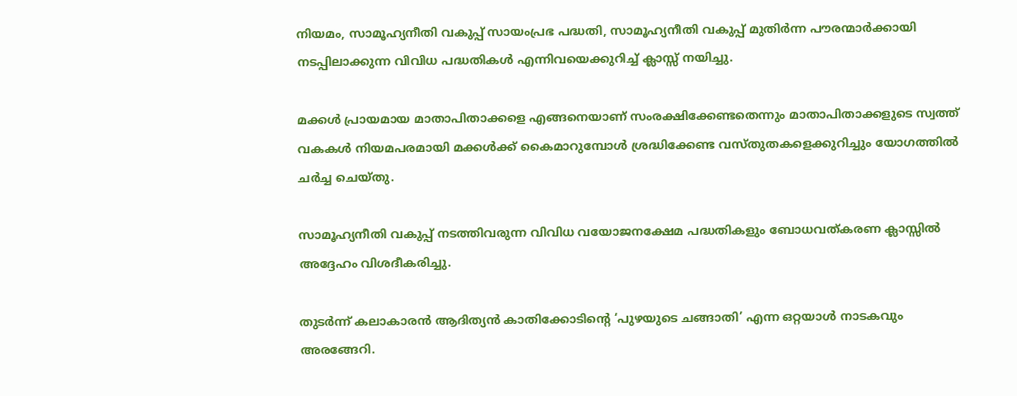നിയമം, സാമൂഹ്യനീതി വകുപ്പ് സായംപ്രഭ പദ്ധതി, സാമൂഹ്യനീതി വകുപ്പ് മുതിർന്ന പൗരന്മാർക്കായി നടപ്പിലാക്കുന്ന വിവിധ പദ്ധതികൾ എന്നിവയെക്കുറിച്ച് ക്ലാസ്സ്‌ നയിച്ചു.

മക്കൾ പ്രായമായ മാതാപിതാക്കളെ എങ്ങനെയാണ് സംരക്ഷിക്കേണ്ടതെന്നും മാതാപിതാക്കളുടെ സ്വത്ത് വകകൾ നിയമപരമായി മക്കൾക്ക് കൈമാറുമ്പോൾ ശ്രദ്ധിക്കേണ്ട വസ്തുതകളെക്കുറിച്ചും യോഗത്തിൽ ചർച്ച ചെയ്തു.

സാമൂഹ്യനീതി വകുപ്പ് നടത്തിവരുന്ന വിവിധ വയോജനക്ഷേമ പദ്ധതികളും ബോധവത്കരണ ക്ലാസ്സിൽ അദ്ദേഹം വിശദീകരിച്ചു.

തുടർന്ന് കലാകാരൻ ആദിത്യൻ കാതിക്കോടിന്റെ ‘പുഴയുടെ ചങ്ങാതി’ എന്ന ഒറ്റയാൾ നാടകവും അരങ്ങേറി.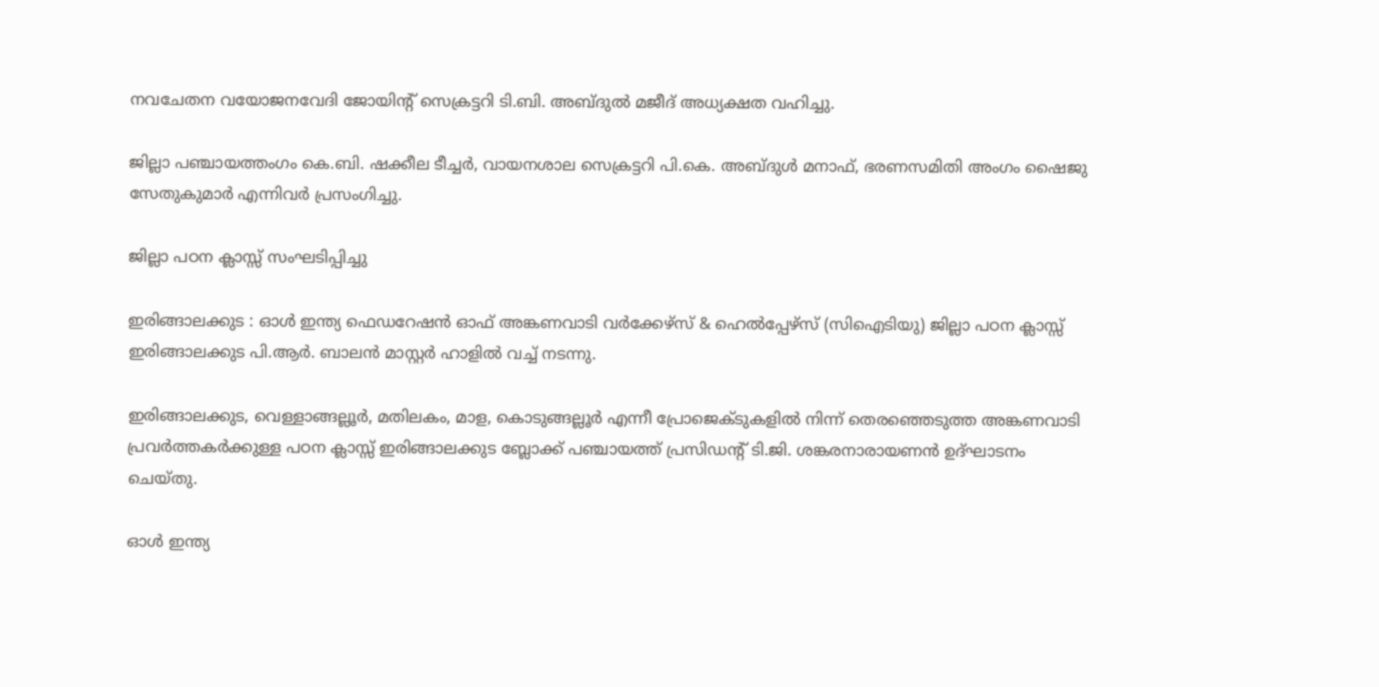നവചേതന വയോജനവേദി ജോയിന്റ് സെക്രട്ടറി ടി.ബി. അബ്ദുൽ മജീദ് അധ്യക്ഷത വഹിച്ചു.

ജില്ലാ പഞ്ചായത്തംഗം കെ.ബി. ഷക്കീല ടീച്ചർ, വായനശാല സെക്രട്ടറി പി.കെ. അബ്ദുൾ മനാഫ്, ഭരണസമിതി അംഗം ഷൈജു സേതുകുമാർ എന്നിവർ പ്രസംഗിച്ചു.

ജില്ലാ പഠന ക്ലാസ്സ്‌ സംഘടിപ്പിച്ചു

ഇരിങ്ങാലക്കുട : ഓൾ ഇന്ത്യ ഫെഡറേഷൻ ഓഫ് അങ്കണവാടി വർക്കേഴ്സ് & ഹെൽപ്പേഴ്സ് (സിഐടിയു) ജില്ലാ പഠന ക്ലാസ്സ്‌ ഇരിങ്ങാലക്കുട പി.ആർ. ബാലൻ മാസ്റ്റർ ഹാളിൽ വച്ച് നടന്നു.

ഇരിങ്ങാലക്കുട, വെള്ളാങ്ങല്ലൂർ, മതിലകം, മാള, കൊടുങ്ങല്ലൂർ എന്നീ പ്രോജെക്ടുകളിൽ നിന്ന് തെരഞ്ഞെടുത്ത അങ്കണവാടി പ്രവർത്തകർക്കുള്ള പഠന ക്ലാസ്സ് ഇരിങ്ങാലക്കുട ബ്ലോക്ക്‌ പഞ്ചായത്ത്‌ പ്രസിഡന്റ്‌ ടി.ജി. ശങ്കരനാരായണൻ ഉദ്ഘാടനം ചെയ്തു.

ഓൾ ഇന്ത്യ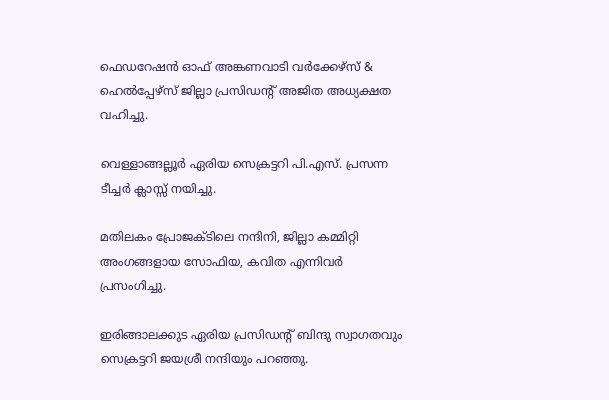ഫെഡറേഷൻ ഓഫ് അങ്കണവാടി വർക്കേഴ്സ് & ഹെൽപ്പേഴ്സ് ജില്ലാ പ്രസിഡന്റ്‌ അജിത അധ്യക്ഷത വഹിച്ചു.

വെള്ളാങ്ങല്ലൂർ ഏരിയ സെക്രട്ടറി പി.എസ്. പ്രസന്ന ടീച്ചർ ക്ലാസ്സ് നയിച്ചു.

മതിലകം പ്രോജക്ടിലെ നന്ദിനി, ജില്ലാ കമ്മിറ്റി അംഗങ്ങളായ സോഫിയ, കവിത എന്നിവർ പ്രസംഗിച്ചു.

ഇരിങ്ങാലക്കുട ഏരിയ പ്രസിഡന്റ്‌ ബിന്ദു സ്വാഗതവും സെക്രട്ടറി ജയശ്രീ നന്ദിയും പറഞ്ഞു.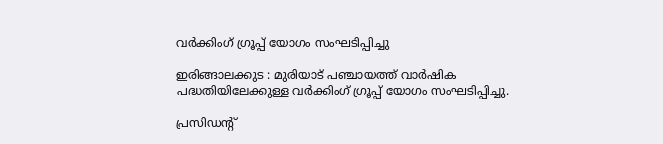വർക്കിംഗ് ഗ്രൂപ്പ് യോഗം സംഘടിപ്പിച്ചു

ഇരിങ്ങാലക്കുട : മുരിയാട് പഞ്ചായത്ത് വാർഷിക പദ്ധതിയിലേക്കുള്ള വർക്കിംഗ് ഗ്രൂപ്പ് യോഗം സംഘടിപ്പിച്ചു.

പ്രസിഡന്റ്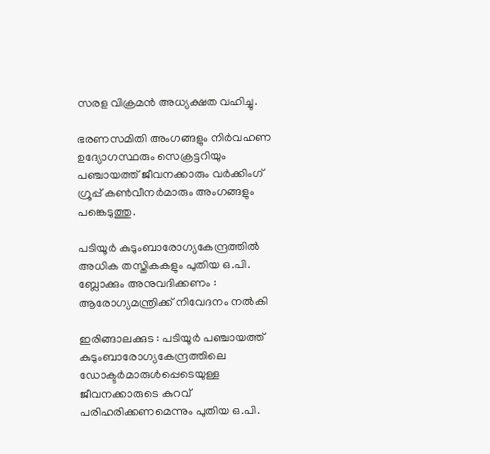സരള വിക്രമൻ അധ്യക്ഷത വഹിച്ചു.

ഭരണസമിതി അംഗങ്ങളും നിർവഹണ ഉദ്യോഗസ്ഥരും സെക്രട്ടറിയും പഞ്ചായത്ത് ജീവനക്കാരും വർക്കിംഗ് ഗ്രൂപ്പ് കൺവീനർമാരും അംഗങ്ങളും പങ്കെടുത്തു.

പടിയൂർ കുടുംബാരോഗ്യകേന്ദ്രത്തിൽ അധിക തസ്തികകളും പുതിയ ഒ.പി. ബ്ലോക്കും അനുവദിക്കണം : ആരോഗ്യമന്ത്രിക്ക് നിവേദനം നൽകി

ഇരിങ്ങാലക്കുട : പടിയൂർ പഞ്ചായത്ത് കുടുംബാരോഗ്യകേന്ദ്രത്തിലെ ഡോക്ടർമാരുൾപ്പെടെയുള്ള ജീവനക്കാരുടെ കുറവ് പരിഹരിക്കണമെന്നും പുതിയ ഒ.പി.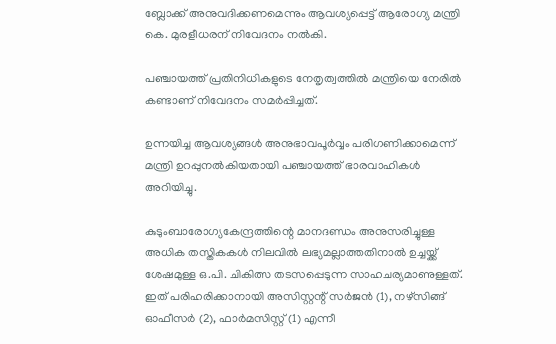ബ്ലോക്ക് അനുവദിക്കണമെന്നും ആവശ്യപ്പെട്ട് ആരോഗ്യ മന്ത്രി കെ. മുരളീധരന് നിവേദനം നൽകി.

പഞ്ചായത്ത് പ്രതിനിധികളുടെ നേതൃത്വത്തിൽ മന്ത്രിയെ നേരിൽ കണ്ടാണ് നിവേദനം സമർപ്പിച്ചത്.

ഉന്നയിച്ച ആവശ്യങ്ങൾ അനുഭാവപൂർവ്വം പരിഗണിക്കാമെന്ന് മന്ത്രി ഉറപ്പുനൽകിയതായി പഞ്ചായത്ത് ഭാരവാഹികൾ അറിയിച്ചു.

കുടുംബാരോഗ്യകേന്ദ്രത്തിന്റെ മാനദണ്ഡം അനുസരിച്ചുള്ള അധിക തസ്തികകൾ നിലവിൽ ലഭ്യമല്ലാത്തതിനാൽ ഉച്ചയ്ക്ക് ശേഷമുള്ള ഒ.പി. ചികിത്സ തടസപ്പെടുന്ന സാഹചര്യമാണുള്ളത്. ഇത് പരിഹരിക്കാനായി അസിസ്റ്റന്റ് സർജൻ (1), നഴ്സിങ്ങ് ഓഫീസർ (2), ഫാർമസിസ്റ്റ് (1) എന്നീ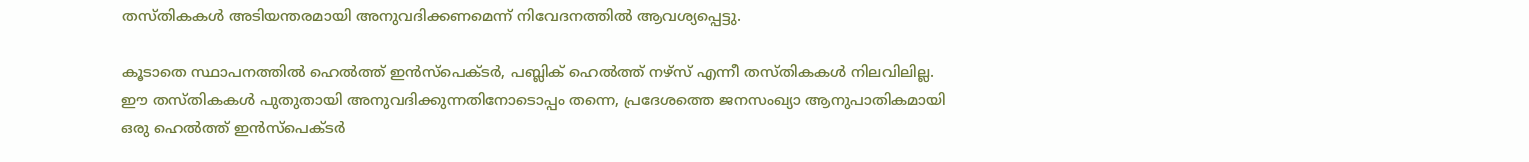തസ്തികകൾ അടിയന്തരമായി അനുവദിക്കണമെന്ന് നിവേദനത്തിൽ ആവശ്യപ്പെട്ടു.

കൂടാതെ സ്ഥാപനത്തിൽ ഹെൽത്ത് ഇൻസ്പെക്ടർ, പബ്ലിക് ഹെൽത്ത് നഴ്സ് എന്നീ തസ്തികകൾ നിലവിലില്ല. ഈ തസ്തികകൾ പുതുതായി അനുവദിക്കുന്നതിനോടൊപ്പം തന്നെ, പ്രദേശത്തെ ജനസംഖ്യാ ആനുപാതികമായി ഒരു ഹെൽത്ത് ഇൻസ്പെക്ടർ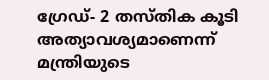ഗ്രേഡ്- 2 തസ്തിക കൂടി അത്യാവശ്യമാണെന്ന് മന്ത്രിയുടെ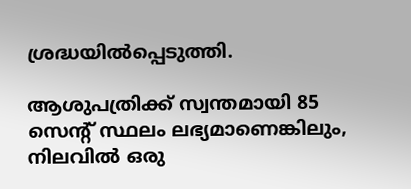ശ്രദ്ധയിൽപ്പെടുത്തി.

ആശുപത്രിക്ക് സ്വന്തമായി 85 സെന്റ് സ്ഥലം ലഭ്യമാണെങ്കിലും, നിലവിൽ ഒരു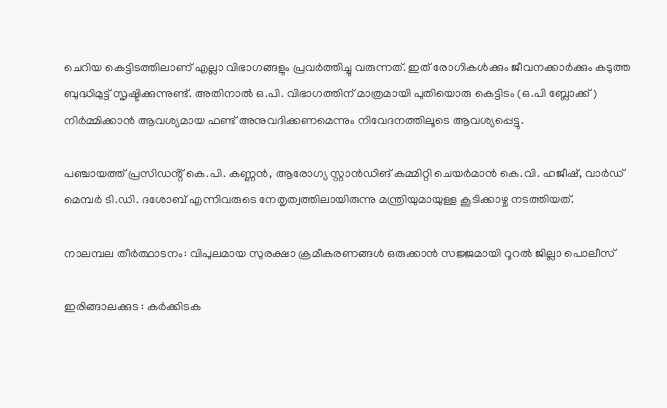ചെറിയ കെട്ടിടത്തിലാണ് എല്ലാ വിഭാഗങ്ങളും പ്രവർത്തിച്ചു വരുന്നത്. ഇത് രോഗികൾക്കും ജീവനക്കാർക്കും കടുത്ത ബുദ്ധിമുട്ട് സൃഷ്ടിക്കുന്നുണ്ട്. അതിനാൽ ഒ.പി. വിഭാഗത്തിന് മാത്രമായി പുതിയൊരു കെട്ടിടം (ഒ.പി ബ്ലോക്ക്) നിർമ്മിക്കാൻ ആവശ്യമായ ഫണ്ട് അനുവദിക്കണമെന്നും നിവേദനത്തിലൂടെ ആവശ്യപ്പെട്ടു.

പഞ്ചായത്ത് പ്രസിഡൻ്റ് കെ.പി. കണ്ണൻ, ആരോഗ്യ സ്റ്റാൻഡിങ് കമ്മിറ്റി ചെയർമാൻ കെ.വി. ഹജീഷ്, വാർഡ് മെമ്പർ ടി.ഡി. ദശോബ് എന്നിവരുടെ നേതൃത്വത്തിലായിരുന്നു മന്ത്രിയുമായുള്ള കൂടിക്കാഴ്ച നടത്തിയത്.

നാലമ്പല തീർത്ഥാടനം: വിപുലമായ സുരക്ഷാ ക്രമീകരണങ്ങൾ ഒരുക്കാൻ സജ്ജമായി റൂറൽ ജില്ലാ പൊലീസ്

ഇരിങ്ങാലക്കുട : കർക്കിടക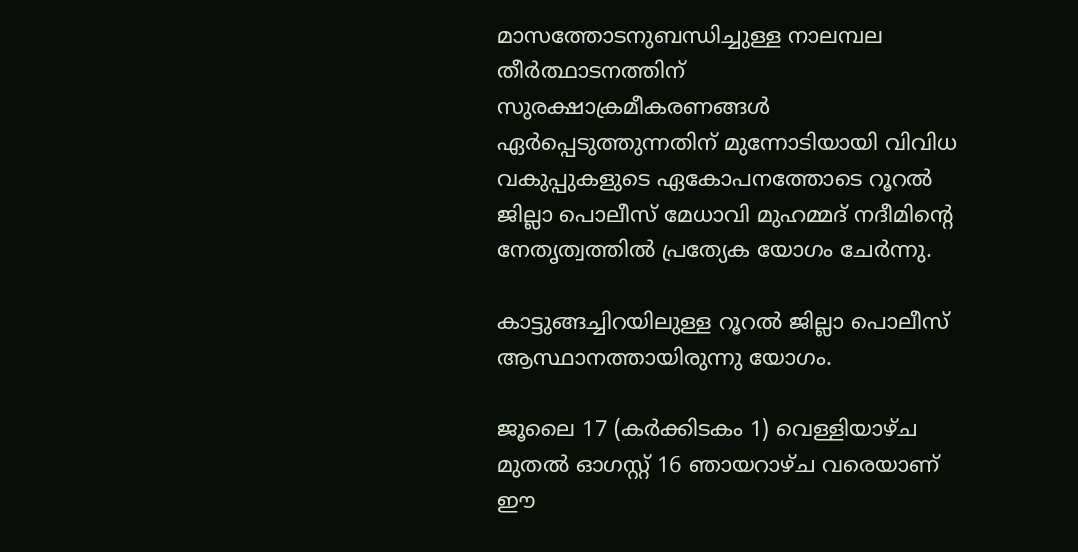മാസത്തോടനുബന്ധിച്ചുള്ള നാലമ്പല തീർത്ഥാടനത്തിന് സുരക്ഷാക്രമീകരണങ്ങള്‍ ഏര്‍പ്പെടുത്തുന്നതിന് മുന്നോടിയായി വിവിധ വകുപ്പുകളുടെ ഏകോപനത്തോടെ റൂറൽ ജില്ലാ പൊലീസ് മേധാവി മുഹമ്മദ് നദീമിന്റെ നേതൃത്വത്തിൽ പ്രത്യേക യോഗം ചേർന്നു.

കാട്ടുങ്ങച്ചിറയിലുള്ള റൂറൽ ജില്ലാ പൊലീസ് ആസ്ഥാനത്തായിരുന്നു യോഗം.

ജൂലൈ 17 (കർക്കിടകം 1) വെള്ളിയാഴ്ച മുതൽ ഓഗസ്റ്റ് 16 ഞായറാഴ്ച വരെയാണ് ഈ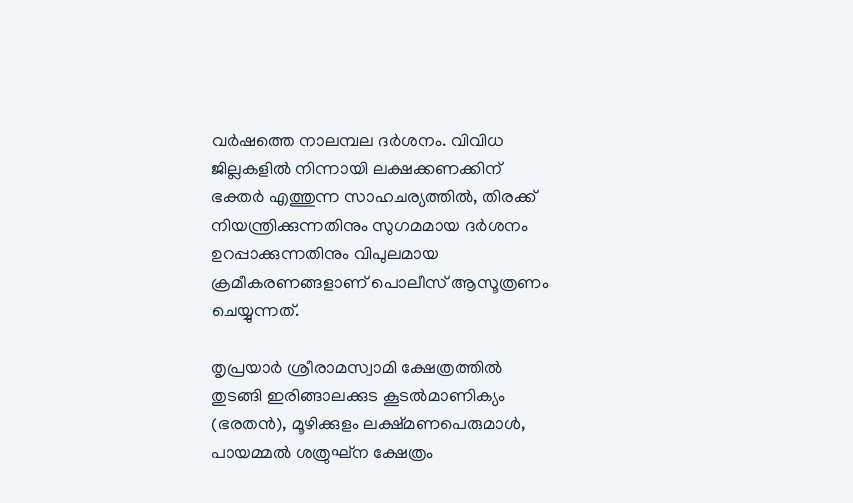വർഷത്തെ നാലമ്പല ദർശനം. വിവിധ ജില്ലകളിൽ നിന്നായി ലക്ഷക്കണക്കിന് ഭക്തർ എത്തുന്ന സാഹചര്യത്തിൽ, തിരക്ക് നിയന്ത്രിക്കുന്നതിനും സുഗമമായ ദർശനം ഉറപ്പാക്കുന്നതിനും വിപുലമായ ക്രമീകരണങ്ങളാണ് പൊലീസ് ആസൂത്രണം ചെയ്യുന്നത്.

തൃപ്രയാർ ശ്രീരാമസ്വാമി ക്ഷേത്രത്തിൽ തുടങ്ങി ഇരിങ്ങാലക്കുട കൂടൽമാണിക്യം (ഭരതൻ), മൂഴിക്കുളം ലക്ഷ്മണപെരുമാൾ, പായമ്മൽ ശത്രുഘ്ന ക്ഷേത്രം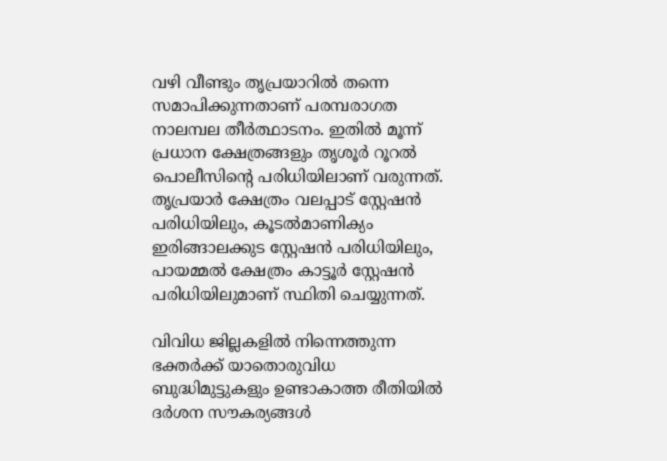വഴി വീണ്ടും തൃപ്രയാറിൽ തന്നെ സമാപിക്കുന്നതാണ് പരമ്പരാഗത നാലമ്പല തീർത്ഥാടനം. ഇതിൽ മൂന്ന് പ്രധാന ക്ഷേത്രങ്ങളും തൃശൂർ റൂറൽ പൊലീസിന്റെ പരിധിയിലാണ് വരുന്നത്. തൃപ്രയാർ ക്ഷേത്രം വലപ്പാട് സ്റ്റേഷൻ പരിധിയിലും, കൂടൽമാണിക്യം ഇരിങ്ങാലക്കുട സ്റ്റേഷൻ പരിധിയിലും, പായമ്മൽ ക്ഷേത്രം കാട്ടൂർ സ്റ്റേഷൻ പരിധിയിലുമാണ് സ്ഥിതി ചെയ്യുന്നത്.

വിവിധ ജില്ലകളിൽ നിന്നെത്തുന്ന ഭക്തർക്ക് യാതൊരുവിധ ബുദ്ധിമുട്ടുകളും ഉണ്ടാകാത്ത രീതിയിൽ ദർശന സൗകര്യങ്ങൾ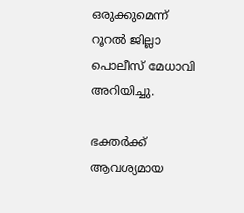ഒരുക്കുമെന്ന് റൂറൽ ജില്ലാ പൊലീസ് മേധാവി അറിയിച്ചു.

ഭക്തർക്ക് ആവശ്യമായ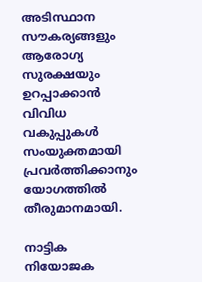അടിസ്ഥാന സൗകര്യങ്ങളും ആരോഗ്യ സുരക്ഷയും ഉറപ്പാക്കാൻ വിവിധ വകുപ്പുകൾ സംയുക്തമായി പ്രവർത്തിക്കാനും യോഗത്തിൽ തീരുമാനമായി.

നാട്ടിക നിയോജക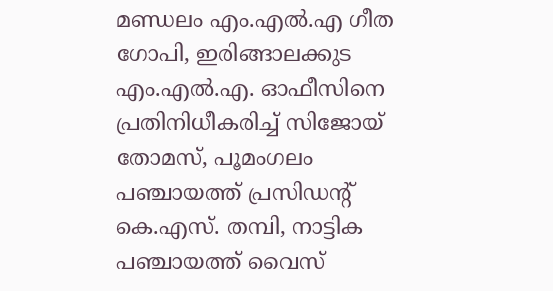മണ്ഡലം എം.എൽ.എ ഗീത ഗോപി, ഇരിങ്ങാലക്കുട എം.എൽ.എ. ഓഫീസിനെ പ്രതിനിധീകരിച്ച് സിജോയ് തോമസ്, പൂമംഗലം പഞ്ചായത്ത് പ്രസിഡന്റ് കെ.എസ്. തമ്പി, നാട്ടിക പഞ്ചായത്ത് വൈസ്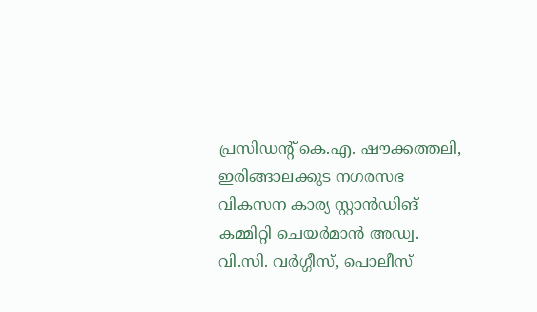പ്രസിഡന്റ് കെ.എ. ഷൗക്കത്തലി, ഇരിങ്ങാലക്കുട നഗരസഭ വികസന കാര്യ സ്റ്റാൻഡിങ് കമ്മിറ്റി ചെയർമാൻ അഡ്വ. വി.സി. വർഗ്ഗീസ്, പൊലീസ്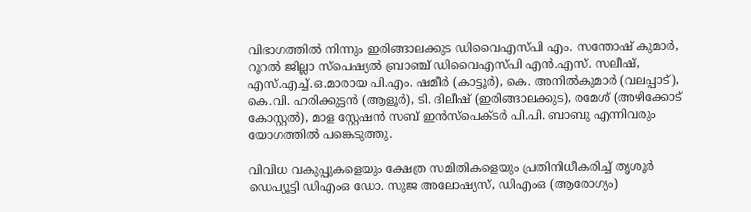വിഭാഗത്തിൽ നിന്നും ഇരിങ്ങാലക്കുട ഡിവൈഎസ്പി എം. സന്തോഷ് കുമാർ, റൂറൽ ജില്ലാ സ്പെഷ്യൽ ബ്രാഞ്ച് ഡിവൈഎസ്പി എൻ.എസ്. സലീഷ്, എസ്.എച്ച്.ഒ.മാരായ പി.എം. ഷമീർ (കാട്ടൂർ), കെ. അനിൽകുമാർ (വലപ്പാട്), കെ.വി. ഹരിക്കുട്ടൻ (ആളൂർ), ടി. ദിലീഷ് (ഇരിങ്ങാലക്കുട), രമേശ് (അഴിക്കോട് കോസ്റ്റൽ), മാള സ്റ്റേഷൻ സബ് ഇൻസ്പെക്ടർ പി.പി. ബാബു എന്നിവരും യോഗത്തിൽ പങ്കെടുത്തു.

വിവിധ വകുപ്പുകളെയും ക്ഷേത്ര സമിതികളെയും പ്രതിനിധീകരിച്ച് തൃശൂർ ഡെപ്യൂട്ടി ഡിഎംഒ ഡോ. സുജ അലോഷ്യസ്, ഡിഎംഒ (ആരോഗ്യം)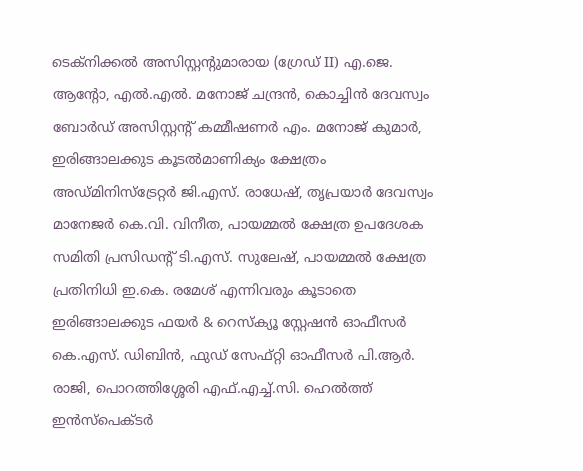ടെക്നിക്കൽ അസിസ്റ്റന്റുമാരായ (ഗ്രേഡ് II) എ.ജെ. ആന്റോ, എൽ.എൽ. മനോജ് ചന്ദ്രൻ, കൊച്ചിൻ ദേവസ്വം ബോർഡ് അസിസ്റ്റന്റ് കമ്മീഷണർ എം. മനോജ് കുമാർ, ഇരിങ്ങാലക്കുട കൂടൽമാണിക്യം ക്ഷേത്രം അഡ്മിനിസ്ട്രേറ്റർ ജി.എസ്. രാധേഷ്, തൃപ്രയാർ ദേവസ്വം മാനേജർ കെ.വി. വിനീത, പായമ്മൽ ക്ഷേത്ര ഉപദേശക സമിതി പ്രസിഡന്റ് ടി.എസ്. സുലേഷ്, പായമ്മൽ ക്ഷേത്ര പ്രതിനിധി ഇ.കെ. രമേശ് എന്നിവരും കൂടാതെ ഇരിങ്ങാലക്കുട ഫയർ & റെസ്ക്യൂ സ്റ്റേഷൻ ഓഫീസർ കെ.എസ്. ഡിബിൻ, ഫുഡ് സേഫ്റ്റി ഓഫീസർ പി.ആർ. രാജി, പൊറത്തിശ്ശേരി എഫ്.എച്ച്.സി. ഹെൽത്ത് ഇൻസ്പെക്ടർ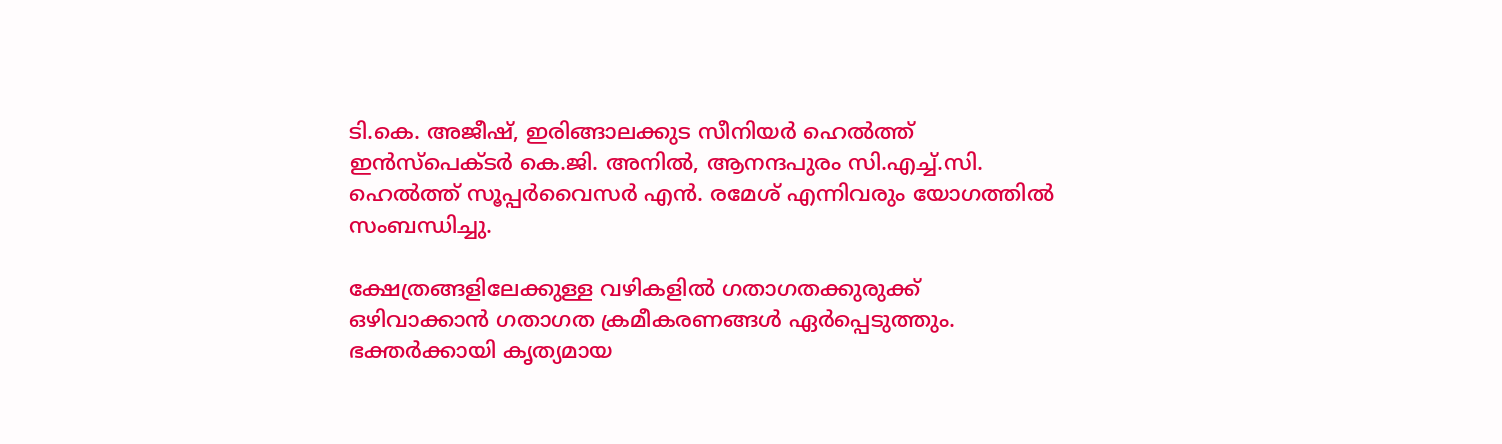ടി.കെ. അജീഷ്, ഇരിങ്ങാലക്കുട സീനിയർ ഹെൽത്ത് ഇൻസ്പെക്ടർ കെ.ജി. അനിൽ, ആനന്ദപുരം സി.എച്ച്.സി. ഹെൽത്ത് സൂപ്പർവൈസർ എൻ. രമേശ് എന്നിവരും യോഗത്തിൽ സംബന്ധിച്ചു.

ക്ഷേത്രങ്ങളിലേക്കുള്ള വഴികളിൽ ഗതാഗതക്കുരുക്ക് ഒഴിവാക്കാൻ ഗതാഗത ക്രമീകരണങ്ങൾ ഏർപ്പെടുത്തും. ഭക്തർക്കായി കൃത്യമായ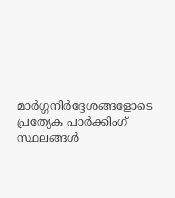മാർഗ്ഗനിർദ്ദേശങ്ങളോടെ പ്രത്യേക പാർക്കിംഗ് സ്ഥലങ്ങൾ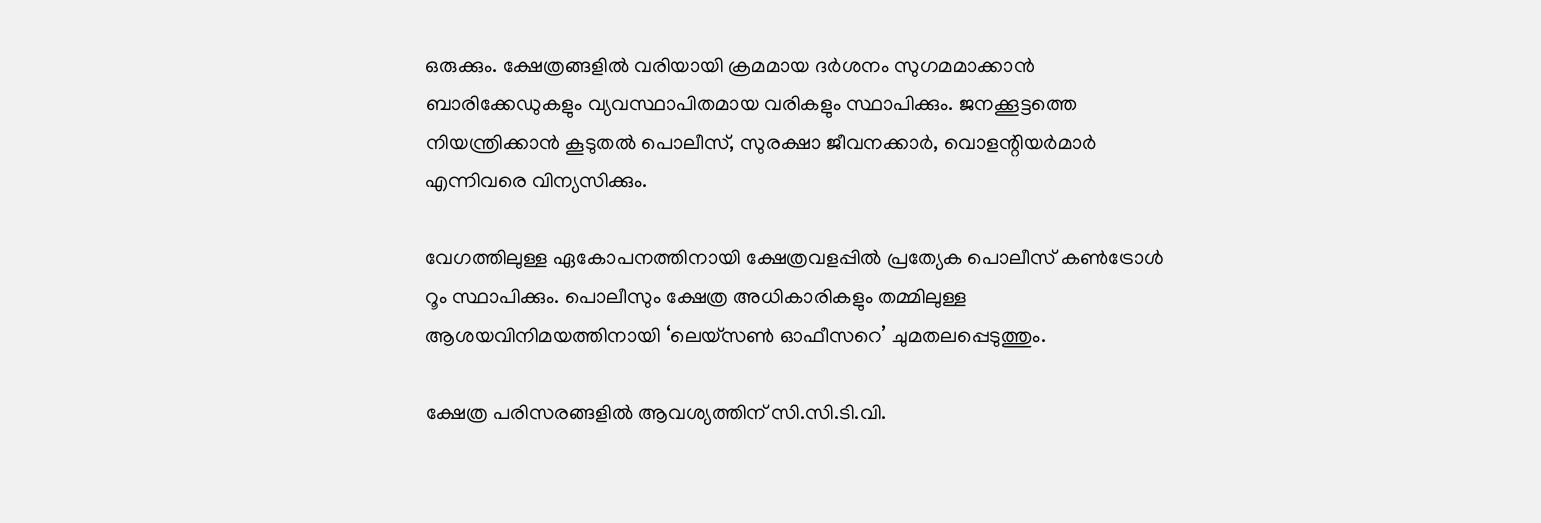ഒരുക്കും. ക്ഷേത്രങ്ങളിൽ വരിയായി ക്രമമായ ദർശനം സുഗമമാക്കാൻ ബാരിക്കേഡുകളും വ്യവസ്ഥാപിതമായ വരികളും സ്ഥാപിക്കും. ജനക്കൂട്ടത്തെ നിയന്ത്രിക്കാൻ കൂടുതൽ പൊലീസ്, സുരക്ഷാ ജീവനക്കാർ, വൊളന്റിയർമാർ എന്നിവരെ വിന്യസിക്കും.

വേഗത്തിലുള്ള ഏകോപനത്തിനായി ക്ഷേത്രവളപ്പിൽ പ്രത്യേക പൊലീസ് കൺട്രോൾ റൂം സ്ഥാപിക്കും. പൊലീസും ക്ഷേത്ര അധികാരികളും തമ്മിലുള്ള ആശയവിനിമയത്തിനായി ‘ലെയ്സൺ ഓഫീസറെ’ ചുമതലപ്പെടുത്തും.

ക്ഷേത്ര പരിസരങ്ങളിൽ ആവശ്യത്തിന് സി.സി.ടി.വി.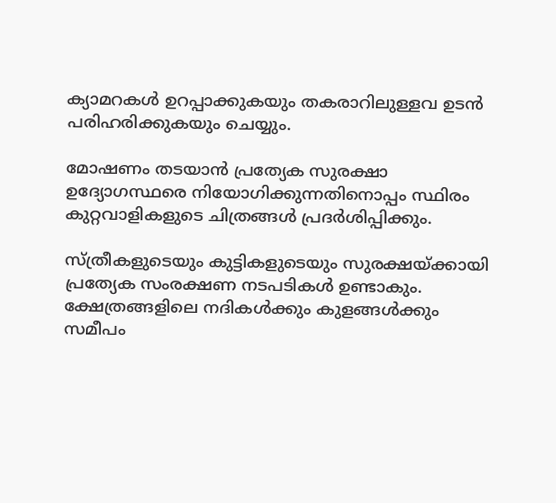ക്യാമറകൾ ഉറപ്പാക്കുകയും തകരാറിലുള്ളവ ഉടൻ പരിഹരിക്കുകയും ചെയ്യും.

മോഷണം തടയാൻ പ്രത്യേക സുരക്ഷാ ഉദ്യോഗസ്ഥരെ നിയോഗിക്കുന്നതിനൊപ്പം സ്ഥിരം കുറ്റവാളികളുടെ ചിത്രങ്ങൾ പ്രദർശിപ്പിക്കും.

സ്ത്രീകളുടെയും കുട്ടികളുടെയും സുരക്ഷയ്ക്കായി പ്രത്യേക സംരക്ഷണ നടപടികൾ ഉണ്ടാകും. ക്ഷേത്രങ്ങളിലെ നദികൾക്കും കുളങ്ങൾക്കും സമീപം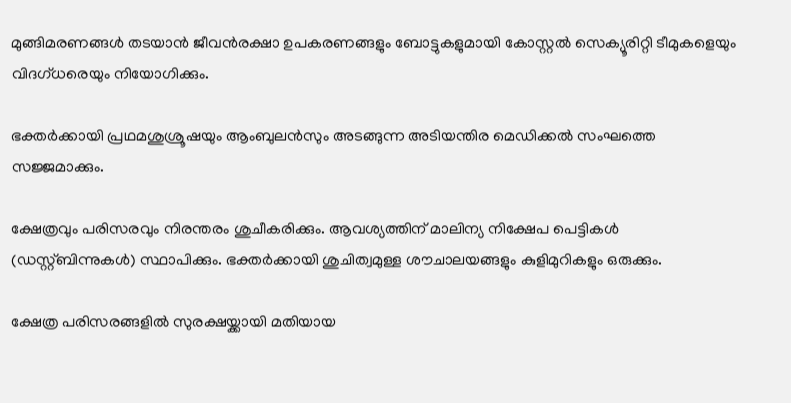മുങ്ങിമരണങ്ങൾ തടയാൻ ജീവൻരക്ഷാ ഉപകരണങ്ങളും ബോട്ടുകളുമായി കോസ്റ്റൽ സെക്യൂരിറ്റി ടീമുകളെയും വിദഗ്ധരെയും നിയോഗിക്കും.

ഭക്തർക്കായി പ്രഥമശുശ്രൂഷയും ആംബുലൻസും അടങ്ങുന്ന അടിയന്തിര മെഡിക്കൽ സംഘത്തെ സജ്ജമാക്കും.

ക്ഷേത്രവും പരിസരവും നിരന്തരം ശുചീകരിക്കും. ആവശ്യത്തിന് മാലിന്യ നിക്ഷേപ പെട്ടികൾ (ഡസ്റ്റ്ബിന്നുകൾ) സ്ഥാപിക്കും. ഭക്തർക്കായി ശുചിത്വമുള്ള ശൗചാലയങ്ങളും കുളിമുറികളും ഒരുക്കും.

ക്ഷേത്ര പരിസരങ്ങളിൽ സുരക്ഷയ്ക്കായി മതിയായ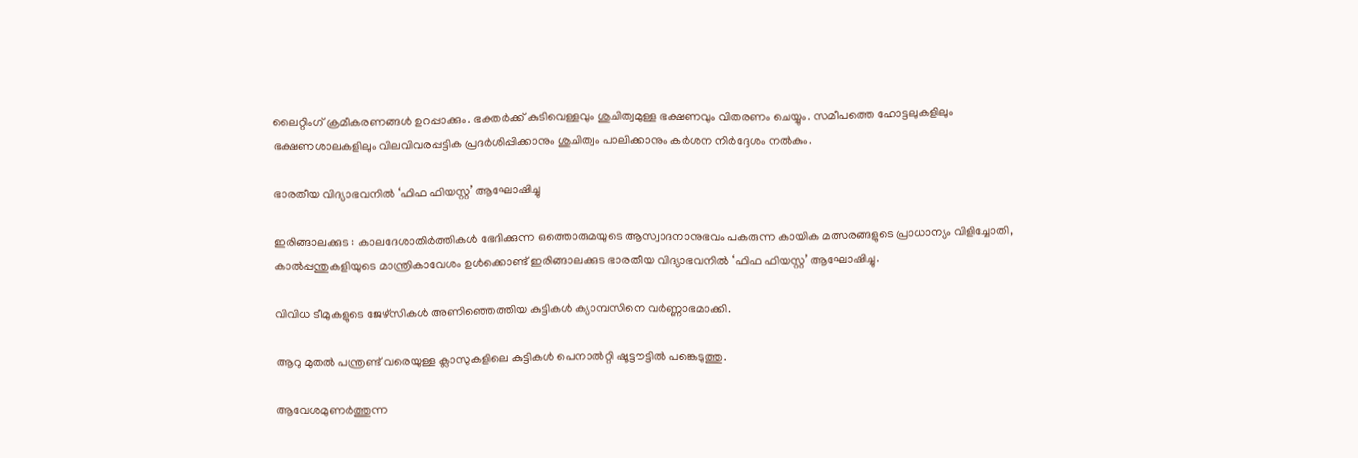ലൈറ്റിംഗ് ക്രമീകരണങ്ങൾ ഉറപ്പാക്കും. ഭക്തർക്ക് കുടിവെള്ളവും ശുചിത്വമുള്ള ഭക്ഷണവും വിതരണം ചെയ്യും. സമീപത്തെ ഹോട്ടലുകളിലും ഭക്ഷണശാലകളിലും വിലവിവരപ്പട്ടിക പ്രദർശിപ്പിക്കാനും ശുചിത്വം പാലിക്കാനും കർശന നിർദ്ദേശം നൽകും.

ഭാരതീയ വിദ്യാഭവനിൽ ‘ഫിഫ ഫിയസ്റ്റ’ ആഘോഷിച്ചു

ഇരിങ്ങാലക്കുട : കാലദേശാതിർത്തികൾ ഭേദിക്കുന്ന ഒത്തൊരുമയുടെ ആസ്വാദനാനുഭവം പകരുന്ന കായിക മത്സരങ്ങളുടെ പ്രാധാന്യം വിളിച്ചോതി, കാൽപ്പന്തുകളിയുടെ മാന്ത്രികാവേശം ഉൾക്കൊണ്ട് ഇരിങ്ങാലക്കുട ഭാരതീയ വിദ്യാഭവനിൽ ‘ഫിഫ ഫിയസ്റ്റ’ ആഘോഷിച്ചു.

വിവിധ ടീമുകളുടെ ജേഴ്സികൾ അണിഞ്ഞെത്തിയ കുട്ടികൾ ക്യാമ്പസിനെ വർണ്ണാഭമാക്കി.

ആറു മുതൽ പന്ത്രണ്ട് വരെയുള്ള ക്ലാസുകളിലെ കുട്ടികൾ പെനാൽറ്റി ഷൂട്ടൗട്ടിൽ പങ്കെടുത്തു.

ആവേശമുണർത്തുന്ന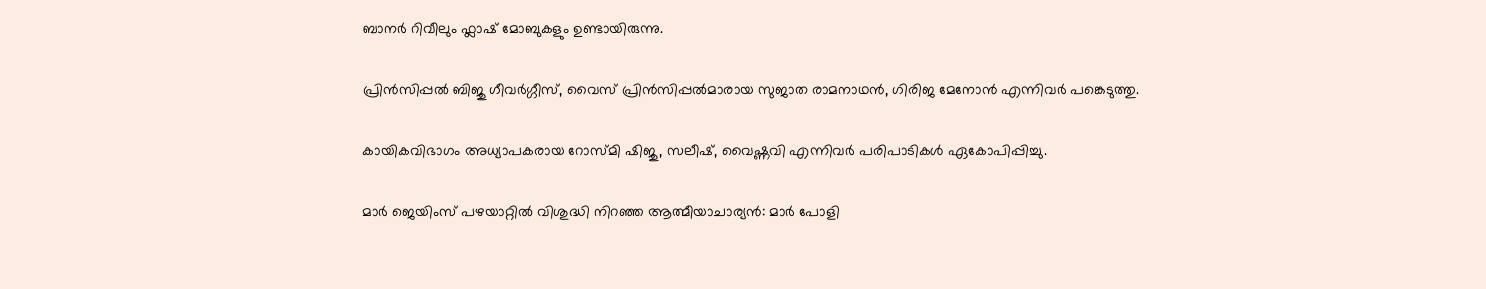ബാനർ റിവീലും ഫ്ലാഷ് മോബുകളും ഉണ്ടായിരുന്നു.

പ്രിൻസിപ്പൽ ബിജു ഗീവർഗ്ഗീസ്, വൈസ് പ്രിൻസിപ്പൽമാരായ സുജാത രാമനാഥൻ, ഗിരിജ മേനോൻ എന്നിവർ പങ്കെടുത്തു.

കായികവിഭാഗം അധ്യാപകരായ റോസ്മി ഷിജു, സലീഷ്, വൈഷ്ണവി എന്നിവർ പരിപാടികൾ ഏകോപിപ്പിച്ചു.

മാർ ജെയിംസ് പഴയാറ്റിൽ വിശുദ്ധി നിറഞ്ഞ ആത്മീയാചാര്യൻ: മാർ പോളി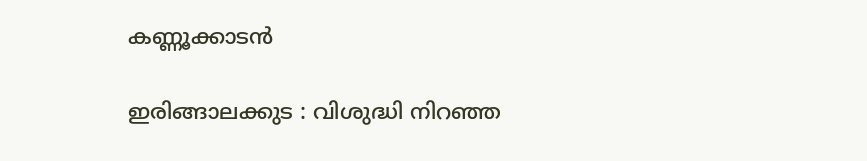കണ്ണൂക്കാടൻ

ഇരിങ്ങാലക്കുട : വിശുദ്ധി നിറഞ്ഞ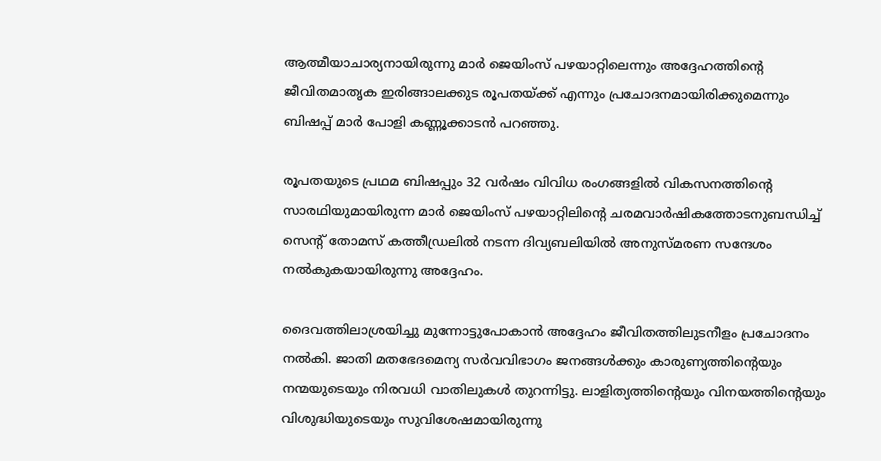ആത്മീയാചാര്യനായിരുന്നു മാർ ജെയിംസ് പഴയാറ്റിലെന്നും അദ്ദേഹത്തിന്റെ ജീവിതമാതൃക ഇരിങ്ങാലക്കുട രൂപതയ്ക്ക് എന്നും പ്രചോദനമായിരിക്കുമെന്നും ബിഷപ്പ് മാർ പോളി കണ്ണൂക്കാടൻ പറഞ്ഞു.

രൂപതയുടെ പ്രഥമ ബിഷപ്പും 32 വർഷം വിവിധ രംഗങ്ങളിൽ വികസനത്തിൻ്റെ സാരഥിയുമായിരുന്ന മാർ ജെയിംസ് പഴയാറ്റിലിൻ്റെ ചരമവാർഷികത്തോടനുബന്ധിച്ച് സെൻ്റ് തോമസ് കത്തീഡ്രലിൽ നടന്ന ദിവ്യബലിയിൽ അനുസ്‌മരണ സന്ദേശം നൽകുകയായിരുന്നു അദ്ദേഹം.

ദൈവത്തിലാശ്രയിച്ചു മുന്നോട്ടുപോകാൻ അദ്ദേഹം ജീവിതത്തിലുടനീളം പ്രചോദനം നൽകി. ജാതി മതഭേദമെന്യ സർവവിഭാഗം ജനങ്ങൾക്കും കാരുണ്യത്തിൻ്റെയും നന്മയുടെയും നിരവധി വാതിലുകൾ തുറന്നിട്ടു. ലാളിത്യത്തിന്റെയും വിനയത്തിന്റെയും വിശുദ്ധിയുടെയും സുവിശേഷമായിരുന്നു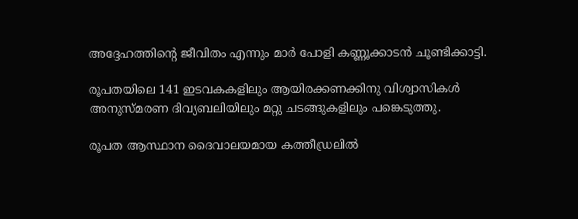അദ്ദേഹത്തിന്റെ ജീവിതം എന്നും മാർ പോളി കണ്ണൂക്കാടൻ ചൂണ്ടിക്കാട്ടി.

രൂപതയിലെ 141 ഇടവകകളിലും ആയിരക്കണക്കിനു വിശ്വാസികൾ അനുസ്‌മരണ ദിവ്യബലിയിലും മറ്റു ചടങ്ങുകളിലും പങ്കെടുത്തു.

രൂപത ആസ്ഥാന ദൈവാലയമായ കത്തീഡ്രലിൽ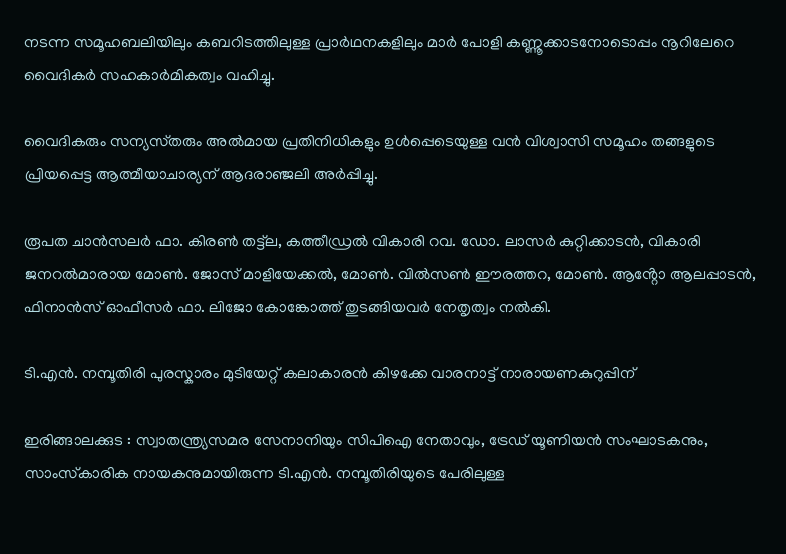നടന്ന സമൂഹബലിയിലും കബറിടത്തിലുള്ള പ്രാർഥനകളിലും മാർ പോളി കണ്ണൂക്കാടനോടൊപ്പം നൂറിലേറെ വൈദികർ സഹകാർമികത്വം വഹിച്ചു.

വൈദികരും സന്യസ്‌തരും അൽമായ പ്രതിനിധികളും ഉൾപ്പെടെയുള്ള വൻ വിശ്വാസി സമൂഹം തങ്ങളുടെ പ്രിയപ്പെട്ട ആത്മീയാചാര്യന് ആദരാഞ്ജലി അർപ്പിച്ചു.

രൂപത ചാൻസലർ ഫാ. കിരൺ തട്ട്ല, കത്തീഡ്രൽ വികാരി റവ. ഡോ. ലാസർ കുറ്റിക്കാടൻ, വികാരി ജനറൽമാരായ മോൺ. ജോസ് മാളിയേക്കൽ, മോൺ. വിൽസൺ ഈരത്തറ, മോൺ. ആൻ്റോ ആലപ്പാടൻ, ഫിനാൻസ് ഓഫീസർ ഫാ. ലിജോ കോങ്കോത്ത് തുടങ്ങിയവർ നേതൃത്വം നൽകി.

ടി.എൻ. നമ്പൂതിരി പുരസ്കാരം മുടിയേറ്റ് കലാകാരൻ കിഴക്കേ വാരനാട്ട് നാരായണകുറുപ്പിന്

ഇരിങ്ങാലക്കുട : സ്വാതന്ത്ര്യസമര സേനാനിയും സിപിഐ നേതാവും, ട്രേഡ് യൂണിയൻ സംഘാടകനും, സാംസ്‌കാരിക നായകനുമായിരുന്ന ടി.എൻ. നമ്പൂതിരിയുടെ പേരിലുള്ള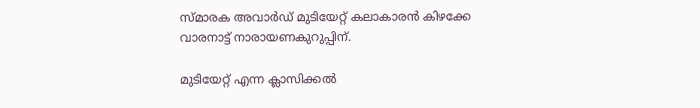സ്‌മാരക അവാർഡ് മുടിയേറ്റ് കലാകാരൻ കിഴക്കേ വാരനാട്ട് നാരായണകുറുപ്പിന്.

മുടിയേറ്റ് എന്ന ക്ലാസിക്കൽ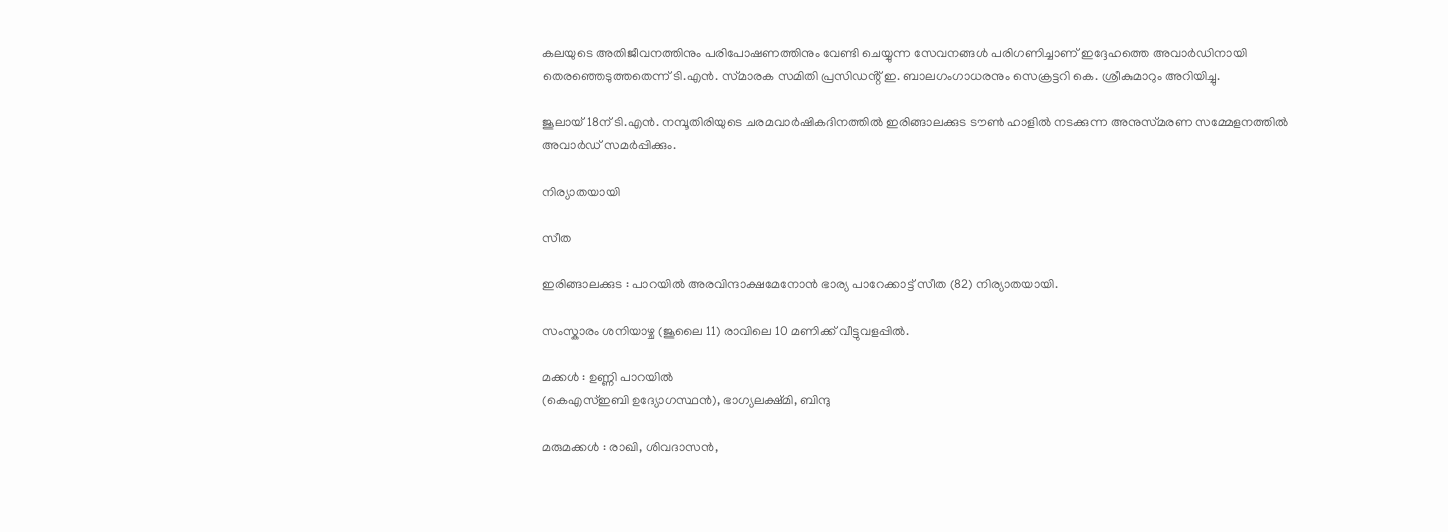കലയുടെ അതിജീവനത്തിനും പരിപോഷണത്തിനും വേണ്ടി ചെയ്യുന്ന സേവനങ്ങൾ പരിഗണിച്ചാണ് ഇദ്ദേഹത്തെ അവാർഡിനായി തെരഞ്ഞെടുത്തതെന്ന് ടി.എൻ. സ്‌മാരക സമിതി പ്രസിഡൻ്റ് ഇ. ബാലഗംഗാധരനും സെക്രട്ടറി കെ. ശ്രീകുമാറും അറിയിച്ചു.

ജൂലായ് 18ന് ടി.എൻ. നമ്പൂതിരിയുടെ ചരമവാർഷികദിനത്തിൽ ഇരിങ്ങാലക്കുട ടൗൺ ഹാളിൽ നടക്കുന്ന അനുസ്‌മരണ സമ്മേളനത്തിൽ അവാർഡ് സമർപ്പിക്കും.

നിര്യാതയായി

സീത

ഇരിങ്ങാലക്കുട : പാറയിൽ അരവിന്ദാക്ഷമേനോൻ ഭാര്യ പാറേക്കാട്ട് സീത (82) നിര്യാതയായി.

സംസ്കാരം ശനിയാഴ്ച (ജൂലൈ 11) രാവിലെ 10 മണിക്ക് വീട്ടുവളപ്പിൽ.

മക്കൾ : ഉണ്ണി പാറയിൽ
(കെഎസ്ഇബി ഉദ്യോഗസ്ഥൻ), ഭാഗ്യലക്ഷ്മി, ബിന്ദു

മരുമക്കൾ : രാഖി, ശിവദാസൻ,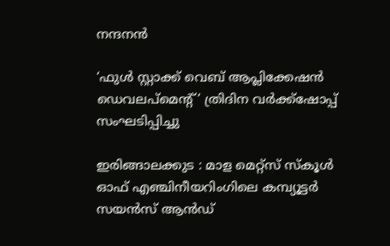നന്ദനൻ

‘ഫുൾ സ്റ്റാക്ക് വെബ് ആപ്ലിക്കേഷൻ ഡെവലപ്‌മെന്റ്’ ത്രിദിന വർക്ക്‌ഷോപ്പ് സംഘടിപ്പിച്ചു

ഇരിങ്ങാലക്കുട : മാള മെറ്റ്സ് സ്കൂൾ ഓഫ് എഞ്ചിനീയറിംഗിലെ കമ്പ്യൂട്ടർ സയൻസ് ആൻഡ്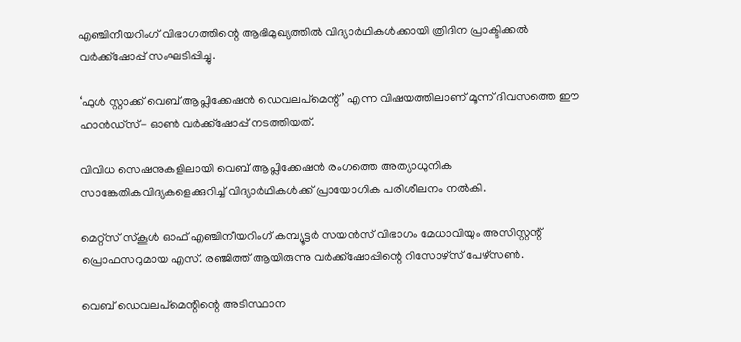എഞ്ചിനീയറിംഗ് വിഭാഗത്തിന്റെ ആഭിമുഖ്യത്തിൽ വിദ്യാർഥികൾക്കായി ത്രിദിന പ്രാക്ടിക്കൽ വർക്ക്‌ഷോപ്പ് സംഘടിപ്പിച്ചു.

‘ഫുൾ സ്റ്റാക്ക് വെബ് ആപ്ലിക്കേഷൻ ഡെവലപ്‌മെന്റ്’ എന്ന വിഷയത്തിലാണ് മൂന്ന് ദിവസത്തെ ഈ ഹാൻഡ്സ്- ഓൺ വർക്ക്‌ഷോപ്പ് നടത്തിയത്.

വിവിധ സെഷനുകളിലായി വെബ് ആപ്ലിക്കേഷൻ രംഗത്തെ അത്യാധുനിക സാങ്കേതികവിദ്യകളെക്കുറിച്ച് വിദ്യാർഥികൾക്ക് പ്രായോഗിക പരിശീലനം നൽകി.

മെറ്റ്സ് സ്കൂൾ ഓഫ് എഞ്ചിനീയറിംഗ് കമ്പ്യൂട്ടർ സയൻസ് വിഭാഗം മേധാവിയും അസിസ്റ്റന്റ് പ്രൊഫസറുമായ എസ്. രഞ്ജിത്ത് ആയിരുന്നു വർക്ക്‌ഷോപ്പിന്റെ റിസോഴ്സ് പേഴ്സൺ.

വെബ് ഡെവലപ്‌മെന്റിന്റെ അടിസ്ഥാന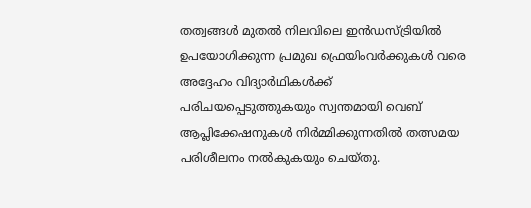തത്വങ്ങൾ മുതൽ നിലവിലെ ഇൻഡസ്ട്രിയിൽ ഉപയോഗിക്കുന്ന പ്രമുഖ ഫ്രെയിംവർക്കുകൾ വരെ അദ്ദേഹം വിദ്യാർഥികൾക്ക് പരിചയപ്പെടുത്തുകയും സ്വന്തമായി വെബ് ആപ്ലിക്കേഷനുകൾ നിർമ്മിക്കുന്നതിൽ തത്സമയ പരിശീലനം നൽകുകയും ചെയ്തു.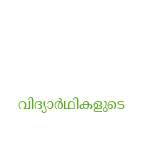വിദ്യാർഥികളുടെ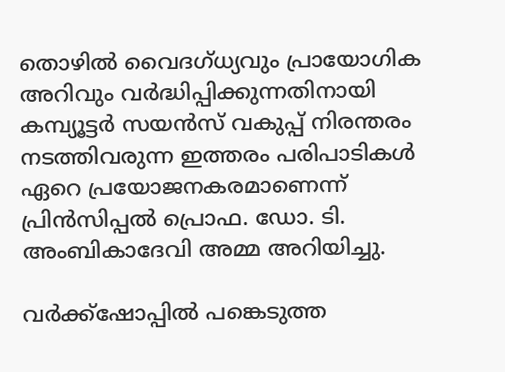തൊഴിൽ വൈദഗ്ധ്യവും പ്രായോഗിക അറിവും വർദ്ധിപ്പിക്കുന്നതിനായി കമ്പ്യൂട്ടർ സയൻസ് വകുപ്പ് നിരന്തരം നടത്തിവരുന്ന ഇത്തരം പരിപാടികൾ ഏറെ പ്രയോജനകരമാണെന്ന് പ്രിൻസിപ്പൽ പ്രൊഫ. ഡോ. ടി. അംബികാദേവി അമ്മ അറിയിച്ചു.

വർക്ക്‌ഷോപ്പിൽ പങ്കെടുത്ത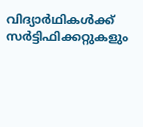വിദ്യാർഥികൾക്ക് സർട്ടിഫിക്കറ്റുകളും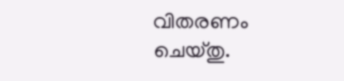വിതരണം ചെയ്തു.